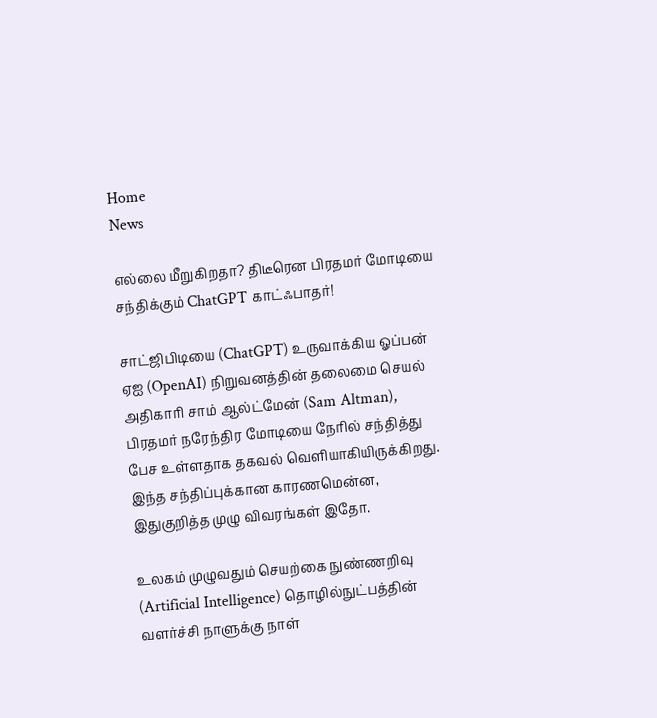Home
News

எல்லை மீறுகிறதா? திடீரென பிரதமர் மோடியை சந்திக்கும் ChatGPT காட்ஃபாதர்!

சாட்ஜிபிடியை (ChatGPT) உருவாக்கிய ஓப்பன் ஏஐ (OpenAI) நிறுவனத்தின் தலைமை செயல் அதிகாரி சாம் ஆல்ட்மேன் (Sam Altman), பிரதமர் நரேந்திர மோடியை நேரில் சந்தித்து பேச உள்ளதாக தகவல் வெளியாகியிருக்கிறது. இந்த சந்திப்புக்கான காரணமென்ன, இதுகுறித்த முழு விவரங்கள் இதோ.

உலகம் முழுவதும் செயற்கை நுண்ணறிவு (Artificial Intelligence) தொழில்நுட்பத்தின் வளர்ச்சி நாளுக்கு நாள்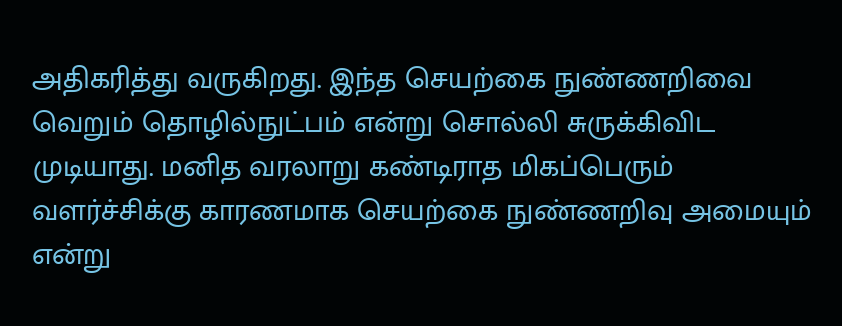அதிகரித்து வருகிறது. இந்த செயற்கை நுண்ணறிவை வெறும் தொழில்நுட்பம் என்று சொல்லி சுருக்கிவிட முடியாது. மனித வரலாறு கண்டிராத மிகப்பெரும் வளர்ச்சிக்கு காரணமாக செயற்கை நுண்ணறிவு அமையும் என்று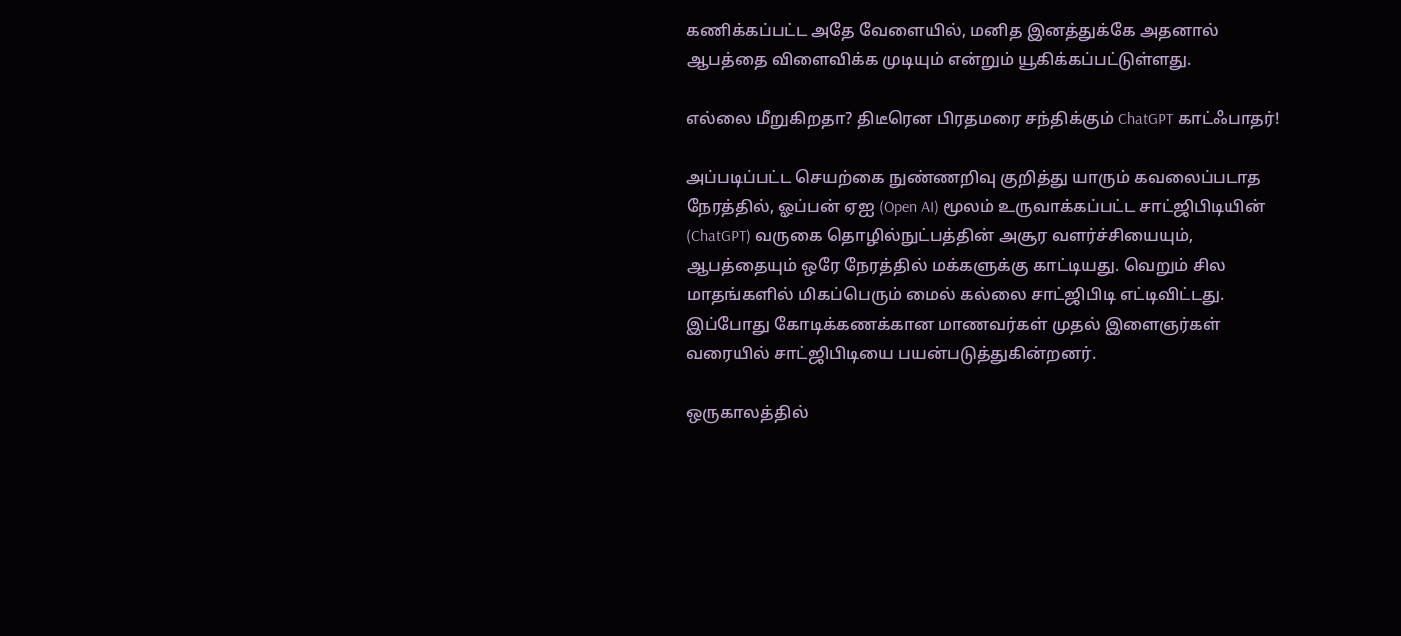கணிக்கப்பட்ட அதே வேளையில், மனித இனத்துக்கே அதனால் ஆபத்தை விளைவிக்க முடியும் என்றும் யூகிக்கப்பட்டுள்ளது.

எல்லை மீறுகிறதா? திடீரென பிரதமரை சந்திக்கும் ChatGPT காட்ஃபாதர்!

அப்படிப்பட்ட செயற்கை நுண்ணறிவு குறித்து யாரும் கவலைப்படாத நேரத்தில், ஓப்பன் ஏஐ (Open AI) மூலம் உருவாக்கப்பட்ட சாட்ஜிபிடியின் (ChatGPT) வருகை தொழில்நுட்பத்தின் அசூர வளர்ச்சியையும், ஆபத்தையும் ஒரே நேரத்தில் மக்களுக்கு காட்டியது. வெறும் சில மாதங்களில் மிகப்பெரும் மைல் கல்லை சாட்ஜிபிடி எட்டிவிட்டது. இப்போது கோடிக்கணக்கான மாணவர்கள் முதல் இளைஞர்கள் வரையில் சாட்ஜிபிடியை பயன்படுத்துகின்றனர்.

ஒருகாலத்தில்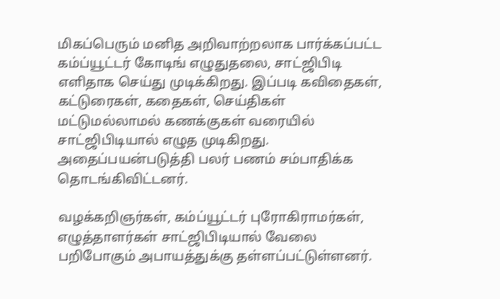மிகப்பெரும் மனித அறிவாற்றலாக பார்க்கப்பட்ட கம்ப்யூட்டர் கோடிங் எழுதுதலை, சாட்ஜிபிடி எளிதாக செய்து முடிக்கிறது. இப்படி கவிதைகள், கட்டுரைகள், கதைகள், செய்திகள் மட்டுமல்லாமல் கணக்குகள் வரையில் சாட்ஜிபிடியால் எழுத முடிகிறது. அதைப்பயன்படுத்தி பலர் பணம் சம்பாதிக்க தொடங்கிவிட்டனர்.

வழக்கறிஞர்கள், கம்ப்யூட்டர் புரோகிராமர்கள், எழுத்தாளர்கள் சாட்ஜிபிடியால் வேலை பறிபோகும் அபாயத்துக்கு தள்ளப்பட்டுள்ளனர்.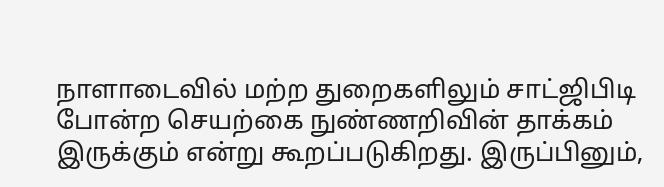நாளாடைவில் மற்ற துறைகளிலும் சாட்ஜிபிடி போன்ற செயற்கை நுண்ணறிவின் தாக்கம் இருக்கும் என்று கூறப்படுகிறது. இருப்பினும்,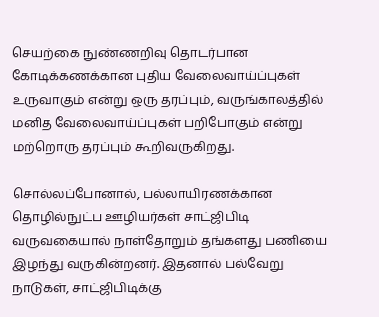செயற்கை நுண்ணறிவு தொடர்பான கோடிக்கணக்கான புதிய வேலைவாய்ப்புகள் உருவாகும் என்று ஒரு தரப்பும், வருங்காலத்தில் மனித வேலைவாய்ப்புகள் பறிபோகும் என்று மற்றொரு தரப்பும் கூறிவருகிறது.

சொல்லப்போனால், பல்லாயிரணக்கான தொழில்நுட்ப ஊழியர்கள் சாட்ஜிபிடி வருவகையால் நாள்தோறும் தங்களது பணியை இழந்து வருகின்றனர். இதனால் பல்வேறு நாடுகள், சாட்ஜிபிடிக்கு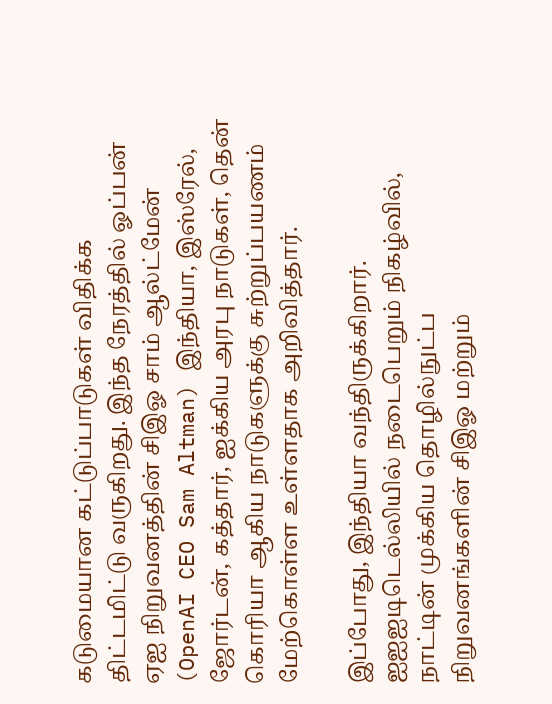கடுமையான கட்டுப்பாடுகள் விதிக்க திட்டமிட்டு வருகிறது. இந்த நேரத்தில் ஓப்பன் ஏஐ நிறுவனத்தின் சிஇஓ சாம் ஆல்ட்மேன் (OpenAI CEO Sam Altman) இந்தியா, இஸ்ரேல், ஜோர்டன், கத்தார், ஐக்கிய அரபு நாடுகள், தென் கொரியா ஆகிய நாடுகளுக்கு சுற்றுப்பயணம் மேற்கொள்ள உள்ளதாக அறிவித்தார்.

இப்போது, இந்தியா வந்திருக்கிறார். ஐஐஐடிடெல்லியில் நடைபெறும் நிகழ்வில், நாட்டின் முக்கிய தொழில்நுட்ப நிறுவனங்களின் சிஇஓ மற்றும்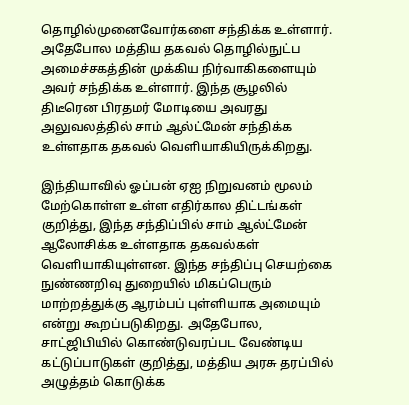தொழில்முனைவோர்களை சந்திக்க உள்ளார். அதேபோல மத்திய தகவல் தொழில்நுட்ப அமைச்சகத்தின் முக்கிய நிர்வாகிகளையும் அவர் சந்திக்க உள்ளார். இந்த சூழலில் திடீரென பிரதமர் மோடியை அவரது அலுவலத்தில் சாம் ஆல்ட்மேன் சந்திக்க உள்ளதாக தகவல் வெளியாகியிருக்கிறது.

இந்தியாவில் ஓப்பன் ஏஐ நிறுவனம் மூலம் மேற்கொள்ள உள்ள எதிர்கால திட்டங்கள் குறித்து, இந்த சந்திப்பில் சாம் ஆல்ட்மேன் ஆலோசிக்க உள்ளதாக தகவல்கள் வெளியாகியுள்ளன. இந்த சந்திப்பு செயற்கை நுண்ணறிவு துறையில் மிகப்பெரும் மாற்றத்துக்கு ஆரம்பப் புள்ளியாக அமையும் என்று கூறப்படுகிறது. அதேபோல, சாட்ஜிபியில் கொண்டுவரப்பட வேண்டிய கட்டுப்பாடுகள் குறித்து, மத்திய அரசு தரப்பில் அழுத்தம் கொடுக்க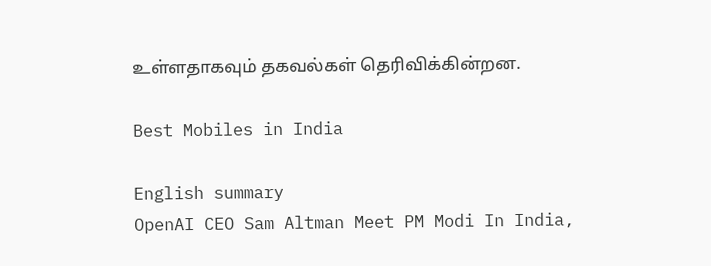உள்ளதாகவும் தகவல்கள் தெரிவிக்கின்றன.

Best Mobiles in India

English summary
OpenAI CEO Sam Altman Meet PM Modi In India,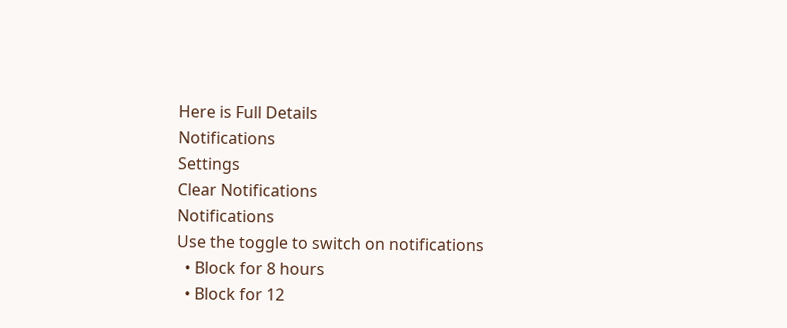Here is Full Details
Notifications
Settings
Clear Notifications
Notifications
Use the toggle to switch on notifications
  • Block for 8 hours
  • Block for 12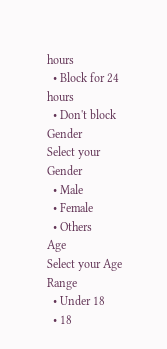hours
  • Block for 24 hours
  • Don't block
Gender
Select your Gender
  • Male
  • Female
  • Others
Age
Select your Age Range
  • Under 18
  • 18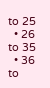to 25
  • 26 to 35
  • 36 to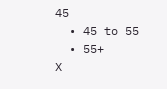45
  • 45 to 55
  • 55+
X